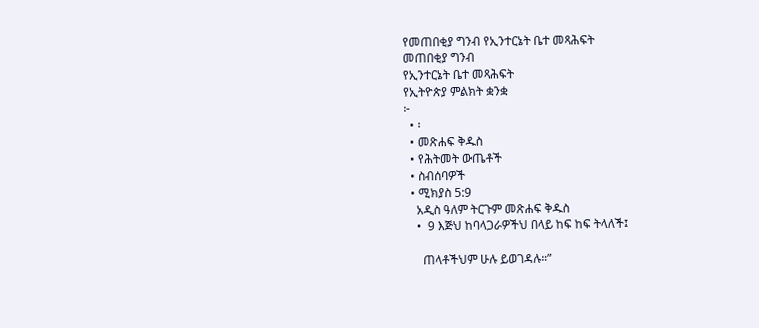የመጠበቂያ ግንብ የኢንተርኔት ቤተ መጻሕፍት
መጠበቂያ ግንብ
የኢንተርኔት ቤተ መጻሕፍት
የኢትዮጵያ ምልክት ቋንቋ
፦
  • ፡
  • መጽሐፍ ቅዱስ
  • የሕትመት ውጤቶች
  • ስብሰባዎች
  • ሚክያስ 5:9
    አዲስ ዓለም ትርጉም መጽሐፍ ቅዱስ
    •  9 እጅህ ከባላጋራዎችህ በላይ ከፍ ከፍ ትላለች፤

      ጠላቶችህም ሁሉ ይወገዳሉ።”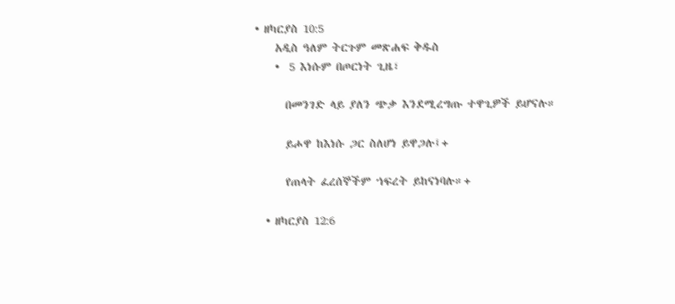• ዘካርያስ 10:5
    አዲስ ዓለም ትርጉም መጽሐፍ ቅዱስ
    •  5 እነሱም በጦርነት ጊዜ፣

      በመንገድ ላይ ያለን ጭቃ እንደሚረግጡ ተዋጊዎች ይሆናሉ።

      ይሖዋ ከእነሱ ጋር ስለሆነ ይዋጋሉ፤+

      የጠላት ፈረሰኞችም ኀፍረት ይከናነባሉ።+

  • ዘካርያስ 12:6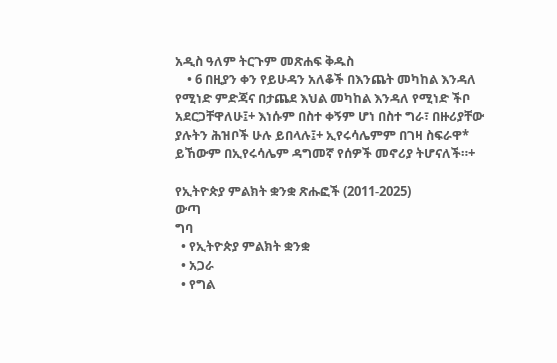አዲስ ዓለም ትርጉም መጽሐፍ ቅዱስ
    • 6 በዚያን ቀን የይሁዳን አለቆች በእንጨት መካከል እንዳለ የሚነድ ምድጃና በታጨደ እህል መካከል እንዳለ የሚነድ ችቦ አደርጋቸዋለሁ፤+ እነሱም በስተ ቀኝም ሆነ በስተ ግራ፣ በዙሪያቸው ያሉትን ሕዝቦች ሁሉ ይበላሉ፤+ ኢየሩሳሌምም በገዛ ስፍራዋ* ይኸውም በኢየሩሳሌም ዳግመኛ የሰዎች መኖሪያ ትሆናለች።+

የኢትዮጵያ ምልክት ቋንቋ ጽሑፎች (2011-2025)
ውጣ
ግባ
  • የኢትዮጵያ ምልክት ቋንቋ
  • አጋራ
  • የግል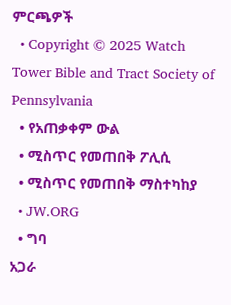ምርጫዎች
  • Copyright © 2025 Watch Tower Bible and Tract Society of Pennsylvania
  • የአጠቃቀም ውል
  • ሚስጥር የመጠበቅ ፖሊሲ
  • ሚስጥር የመጠበቅ ማስተካከያ
  • JW.ORG
  • ግባ
አጋራ